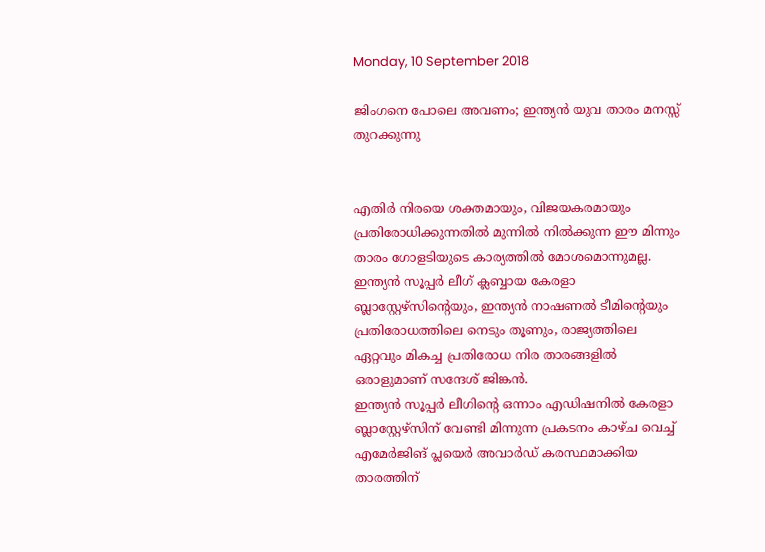Monday, 10 September 2018

ജിംഗനെ പോലെ അവണം; ഇന്ത്യൻ യുവ താരം മനസ്സ് തുറക്കുന്നു


എതിർ നിരയെ ശക്തമായും, വിജയകരമായും പ്രതിരോധിക്കുന്നതിൽ മുന്നിൽ നിൽക്കുന്ന ഈ മിന്നും താരം ഗോളടിയുടെ കാര്യത്തിൽ മോശമൊന്നുമല്ല.
ഇന്ത്യൻ സൂപ്പർ ലീഗ് ക്ലബ്ബായ കേരളാ ബ്ലാസ്റ്റേഴ്സിന്റെയും, ഇന്ത്യൻ നാഷണൽ ടീമിന്റെയും പ്രതിരോധത്തിലെ നെടും തൂണും, രാജ്യത്തിലെ ഏറ്റവും മികച്ച പ്രതിരോധ നിര താരങ്ങളിൽ ഒരാളുമാണ് സന്ദേശ് ജിങ്കൻ.
ഇന്ത്യൻ സൂപ്പർ ലീഗിന്റെ ഒന്നാം എഡിഷനിൽ കേരളാ ബ്ലാസ്റ്റേഴ്സിന് വേണ്ടി മിന്നുന്ന പ്രകടനം കാഴ്ച വെച്ച് എമേർജിങ് പ്ലയെർ അവാർഡ് കരസ്ഥമാക്കിയ താരത്തിന്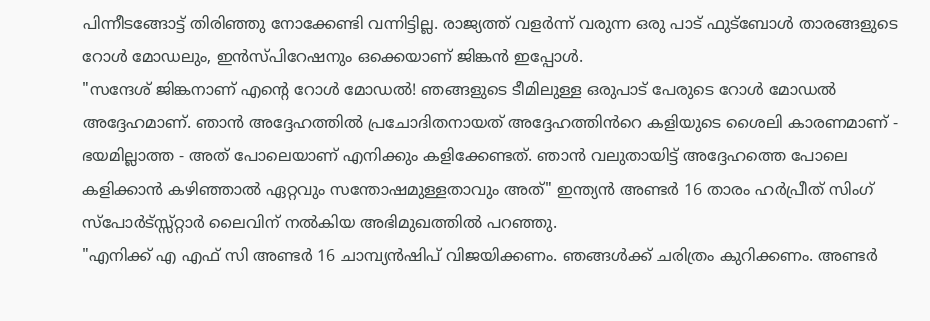പിന്നീടങ്ങോട്ട് തിരിഞ്ഞു നോക്കേണ്ടി വന്നിട്ടില്ല. രാജ്യത്ത് വളർന്ന് വരുന്ന ഒരു പാട് ഫുട്ബോൾ താരങ്ങളുടെ റോൾ മോഡലും, ഇൻസ്പിറേഷനും ഒക്കെയാണ് ജിങ്കൻ ഇപ്പോൾ.
"സന്ദേശ് ജിങ്കനാണ് എന്റെ റോൾ മോഡൽ! ഞങ്ങളുടെ ടീമിലുള്ള ഒരുപാട് പേരുടെ റോൾ മോഡൽ അദ്ദേഹമാണ്. ഞാൻ അദ്ദേഹത്തിൽ പ്രചോദിതനായത് അദ്ദേഹത്തിൻറെ കളിയുടെ ശൈലി കാരണമാണ് - ഭയമില്ലാത്ത - അത് പോലെയാണ് എനിക്കും കളിക്കേണ്ടത്. ഞാൻ വലുതായിട്ട് അദ്ദേഹത്തെ പോലെ കളിക്കാൻ കഴിഞ്ഞാൽ ഏറ്റവും സന്തോഷമുള്ളതാവും അത്" ഇന്ത്യൻ അണ്ടർ 16 താരം ഹർപ്രീത് സിംഗ് സ്പോർട്സ്സ്റ്റാർ ലൈവിന് നൽകിയ അഭിമുഖത്തിൽ പറഞ്ഞു.
"എനിക്ക് എ എഫ് സി അണ്ടർ 16 ചാമ്പ്യൻഷിപ് വിജയിക്കണം. ഞങ്ങൾക്ക് ചരിത്രം കുറിക്കണം. അണ്ടർ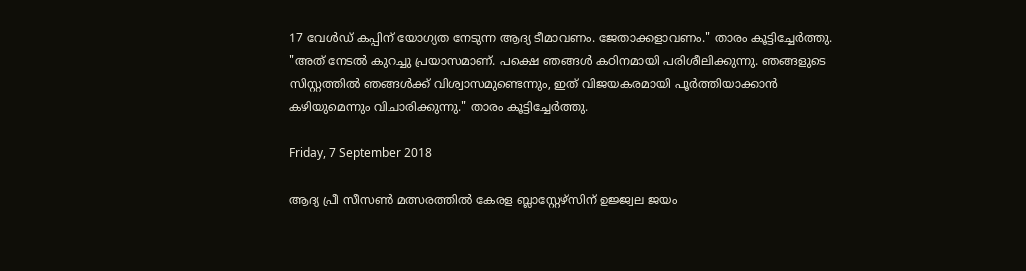17 വേൾഡ് കപ്പിന് യോഗ്യത നേടുന്ന ആദ്യ ടീമാവണം. ജേതാക്കളാവണം." താരം കൂട്ടിച്ചേർത്തു.
"അത് നേടൽ കുറച്ചു പ്രയാസമാണ്. പക്ഷെ ഞങ്ങൾ കഠിനമായി പരിശീലിക്കുന്നു. ഞങ്ങളുടെ സിസ്റ്റത്തിൽ ഞങ്ങൾക്ക് വിശ്വാസമുണ്ടെന്നും, ഇത് വിജയകരമായി പൂർത്തിയാക്കാൻ കഴിയുമെന്നും വിചാരിക്കുന്നു." താരം കൂട്ടിച്ചേർത്തു.

Friday, 7 September 2018

ആദ്യ പ്രീ സീസൺ മത്സരത്തിൽ കേരള ബ്ലാസ്റ്റേഴ്സിന് ഉജ്ജ്വല ജയം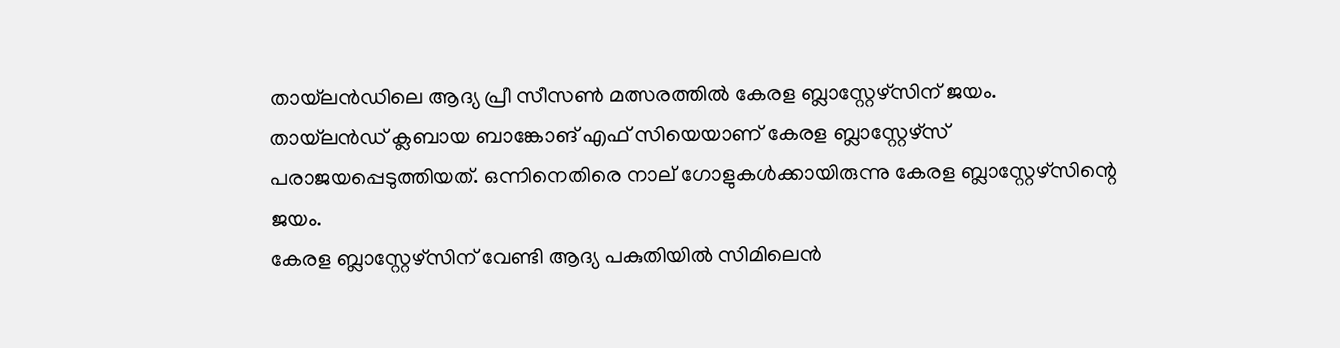തായ്‌ലൻഡിലെ ആദ്യ പ്രീ സീസൺ മത്സരത്തിൽ കേരള ബ്ലാസ്റ്റേഴ്സിന് ജയം. തായ്‌ലൻഡ് ക്ലബായ ബാങ്കോങ് എഫ് സിയെയാണ് കേരള ബ്ലാസ്റ്റേഴ്‌സ് പരാജയപ്പെടുത്തിയത്. ഒന്നിനെതിരെ നാല് ഗോളുകൾക്കായിരുന്നു കേരള ബ്ലാസ്റ്റേഴ്സിന്റെ ജയം.
കേരള ബ്ലാസ്റ്റേഴ്സിന് വേണ്ടി ആദ്യ പകുതിയിൽ സിമിലെൻ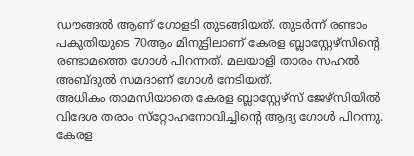ഡൗങ്ങൽ ആണ് ഗോളടി തുടങ്ങിയത്. തുടർന്ന് രണ്ടാം പകുതിയുടെ 70ആം മിനുട്ടിലാണ് കേരള ബ്ലാസ്റ്റേഴ്സിന്റെ രണ്ടാമത്തെ ഗോൾ പിറന്നത്. മലയാളി താരം സഹൽ അബ്ദുൽ സമദാണ് ഗോൾ നേടിയത്.
അധികം താമസിയാതെ കേരള ബ്ലാസ്റ്റേഴ്‌സ് ജേഴ്‌സിയിൽ വിദേശ തരാം സ്‌റ്റോഹനോവിച്ചിന്റെ ആദ്യ ഗോൾ പിറന്നു. കേരള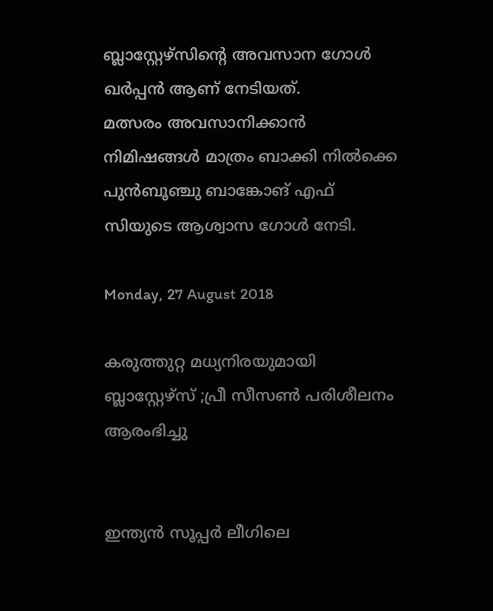ബ്ലാസ്റ്റേഴ്സിന്റെ അവസാന ഗോൾ ഖർപ്പൻ ആണ് നേടിയത്.
മത്സരം അവസാനിക്കാൻ നിമിഷങ്ങൾ മാത്രം ബാക്കി നിൽക്കെ പുൻബൂഞ്ചു ബാങ്കോങ് എഫ് സിയുടെ ആശ്വാസ ഗോൾ നേടി.

Monday, 27 August 2018

കരുത്തുറ്റ മധ്യനിരയുമായി ബ്ലാസ്റ്റേഴ്സ് ;പ്രീ സീസണ്‍ പരിശീലനം ആരംഭിച്ചു


ഇന്ത്യന്‍ സൂപ്പര്‍ ലീഗിലെ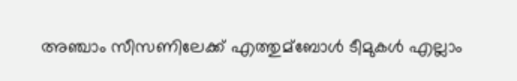അഞ്ചാം സീസണിലേക്ക് എത്തുമ്ബോള്‍ ടീമുകള്‍ എല്ലാം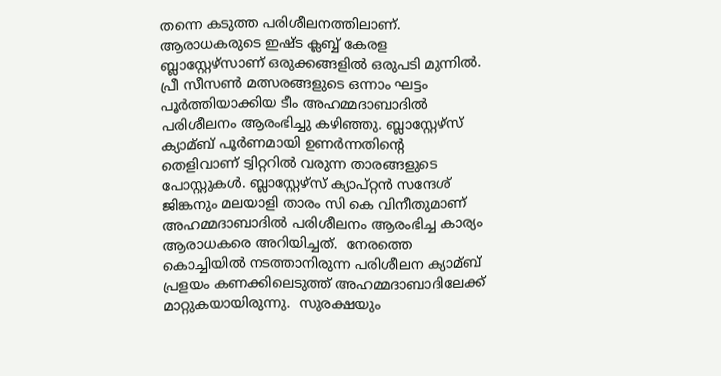തന്നെ കടുത്ത പരിശീലനത്തിലാണ്. ആരാധകരുടെ ഇഷ്ട ക്ലബ്ബ് കേരള ബ്ലാസ്റ്റേഴ്‌സാണ് ഒരുക്കങ്ങളില്‍ ഒരുപടി മുന്നില്‍. പ്രീ സീസണ്‍ മത്സരങ്ങളുടെ ഒന്നാം ഘട്ടം പൂര്‍ത്തിയാക്കിയ ടീം അഹമ്മദാബാദില്‍ പരിശീലനം ആരംഭിച്ചു കഴിഞ്ഞു. ബ്ലാസ്റ്റേഴ്‌സ് ക്യാമ്ബ് പൂര്‍ണമായി ഉണര്‍ന്നതിന്റെ തെളിവാണ് ട്വിറ്ററില്‍ വരുന്ന താരങ്ങളുടെ പോസ്റ്റുകള്‍. ബ്ലാസ്റ്റേഴ്‌സ് ക്യാപ്റ്റന്‍ സന്ദേശ് ജിങ്കനും മലയാളി താരം സി കെ വിനീതുമാണ് അഹമ്മദാബാദില്‍ പരിശീലനം ആരംഭിച്ച കാര്യം ആരാധകരെ അറിയിച്ചത്.  നേരത്തെ കൊച്ചിയില്‍ നടത്താനിരുന്ന പരിശീലന ക്യാമ്ബ് പ്രളയം കണക്കിലെടുത്ത് അഹമ്മദാബാദിലേക്ക് മാറ്റുകയായിരുന്നു.  സുരക്ഷയും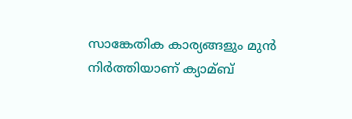സാങ്കേതിക കാര്യങ്ങളും മുന്‍ നിര്‍ത്തിയാണ് ക്യാമ്ബ്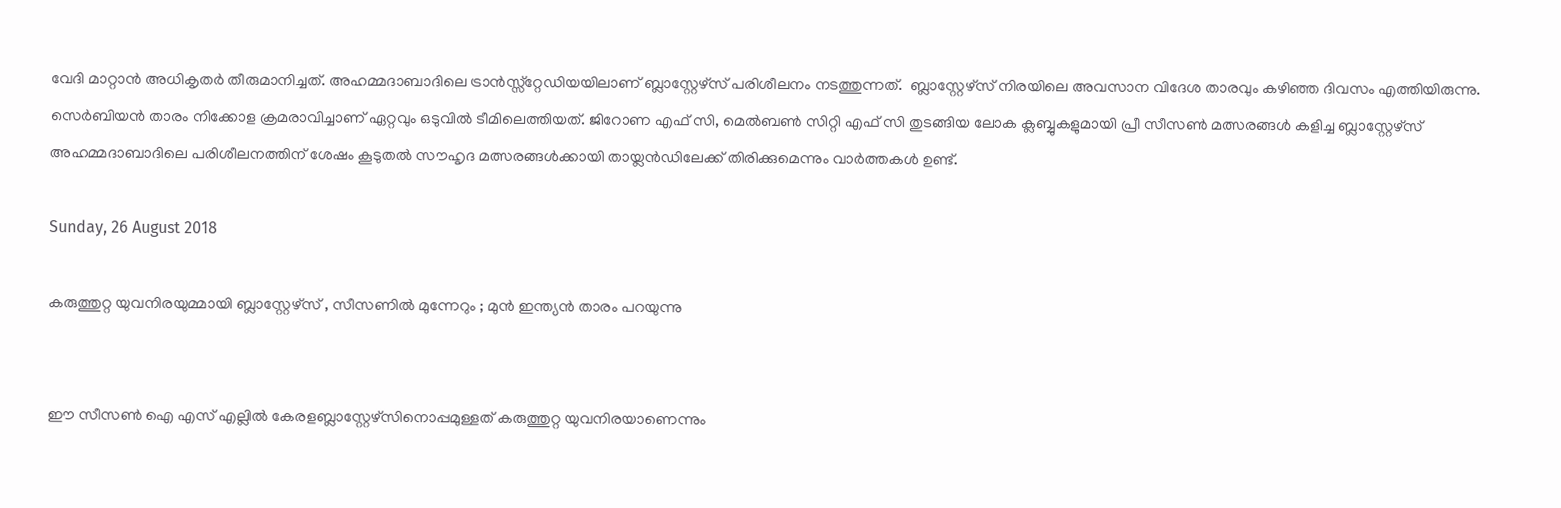വേദി മാറ്റാന്‍ അധികൃതര്‍ തീരുമാനിച്ചത്. അഹമ്മദാബാദിലെ ട്രാന്‍സ്സ്റ്റേഡിയയിലാണ് ബ്ലാസ്റ്റേഴ്‌സ് പരിശീലനം നടത്തുന്നത്.  ബ്ലാസ്റ്റേഴ്‌സ് നിരയിലെ അവസാന വിദേശ താരവും കഴിഞ്ഞ ദിവസം എത്തിയിരുന്നു. സെര്‍ബിയന്‍ താരം നിക്കോള ക്രമരാവിച്ചാണ് ഏറ്റവും ഒടുവില്‍ ടീമിലെത്തിയത്. ജിറോണ എഫ് സി, മെല്‍ബണ്‍ സിറ്റി എഫ് സി തുടങ്ങിയ ലോക ക്ലബ്ബുകളുമായി പ്രീ സീസണ്‍ മത്സരങ്ങള്‍ കളിച്ച ബ്ലാസ്റ്റേഴ്‌സ് അഹമ്മദാബാദിലെ പരിശീലനത്തിന് ശേഷം കൂടുതല്‍ സൗഹൃദ മത്സരങ്ങള്‍ക്കായി തായ്ലന്‍ഡിലേക്ക് തിരിക്കുമെന്നും വാര്‍ത്തകള്‍ ഉണ്ട്.

Sunday, 26 August 2018

കരുത്തുറ്റ യുവനിരയുമ്മായി ബ്ലാസ്റ്റേഴ്സ് , സീസണില്‍ മുന്നേറും ; മുന്‍ ഇന്ത്യന്‍ താരം പറയുന്നു


ഈ സീസണ്‍ ഐ എസ് എല്ലില്‍ കേരളബ്ലാസ്റ്റേഴ്സിനൊപ്പമുള്ളത് കരുത്തുറ്റ യുവനിരയാണെന്നും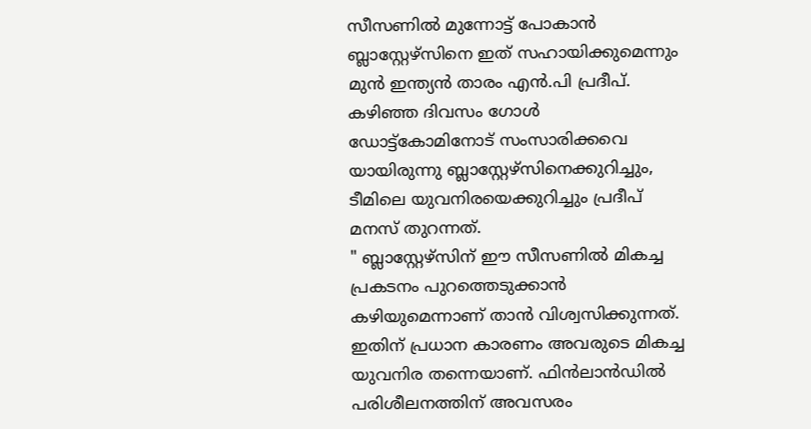സീസണില്‍ മുന്നോട്ട് പോകാന്‍ ബ്ലാസ്റ്റേഴ്സിനെ ഇത് സഹായിക്കുമെന്നും മുന്‍ ഇന്ത്യന്‍ താരം എന്‍.പി പ്രദീപ്. കഴിഞ്ഞ ദിവസം ഗോള്‍ ഡോട്ട്കോമിനോട് സംസാരിക്കവെ യായിരുന്നു ബ്ലാസ്റ്റേഴ്സിനെക്കുറിച്ചും, ടീമിലെ യുവനിരയെക്കുറിച്ചും പ്രദീപ് മനസ് തുറന്നത്.
" ബ്ലാസ്റ്റേഴ്സിന് ഈ സീസണില്‍ മികച്ച പ്രകടനം പുറത്തെടുക്കാന്‍ കഴിയുമെന്നാണ് താന്‍ വിശ്വസിക്കുന്നത്. ഇതിന് പ്രധാന കാരണം അവരുടെ മികച്ച യുവനിര തന്നെയാണ്. ഫിന്‍ലാന്‍ഡില്‍ പരിശീലനത്തിന് അവസരം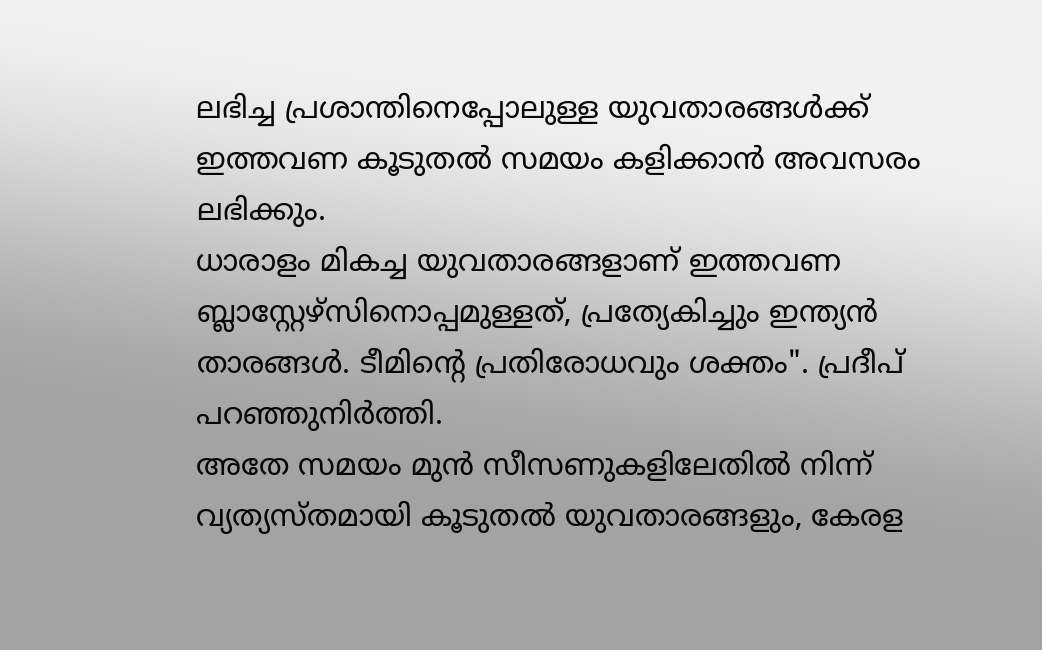ലഭിച്ച പ്രശാന്തിനെപ്പോലുള്ള യുവതാരങ്ങള്‍ക്ക് ഇത്തവണ കൂടുതല്‍ സമയം കളിക്കാന്‍ അവസരം ലഭിക്കും.
ധാരാളം മികച്ച യുവതാരങ്ങളാണ് ഇത്തവണ ബ്ലാസ്റ്റേഴ്സിനൊപ്പമുള്ളത്, പ്രത്യേകിച്ചും ഇന്ത്യന്‍ താരങ്ങള്‍. ടീമിന്റെ പ്രതിരോധവും ശക്തം". പ്രദീപ് പറഞ്ഞുനിര്‍ത്തി.
അതേ സമയം മുന്‍ സീസണുകളിലേതില്‍ നിന്ന് വ്യത്യസ്തമായി കൂടുതല്‍ യുവതാരങ്ങളും, കേരള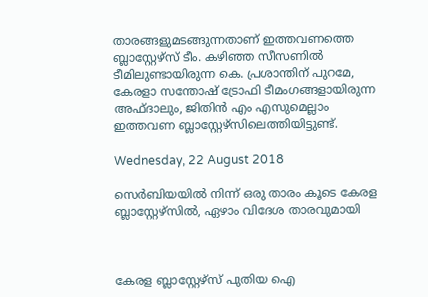താരങ്ങളുമടങ്ങുന്നതാണ് ഇത്തവണത്തെ ബ്ലാസ്റ്റേഴ്സ് ടീം. കഴിഞ്ഞ സീസണില്‍ ടീമിലുണ്ടായിരുന്ന കെ. പ്രശാന്തിന് പുറമേ, കേരളാ സന്തോഷ് ട്രോഫി ടീമംഗങ്ങളായിരുന്ന അഫ്ദാലും, ജിതിന്‍ എം എസുമെല്ലാം ഇത്തവണ ബ്ലാസ്റ്റേഴ്സിലെത്തി‌യിട്ടുണ്ട്.

Wednesday, 22 August 2018

സെര്‍ബിയയില്‍ നിന്ന് ഒരു താരം കൂടെ കേരള ബ്ലാസ്റ്റേഴ്സില്‍, ഏഴാം വിദേശ താരവുമായി



കേരള ബ്ലാസ്റ്റേഴ്സ് പുതിയ ഐ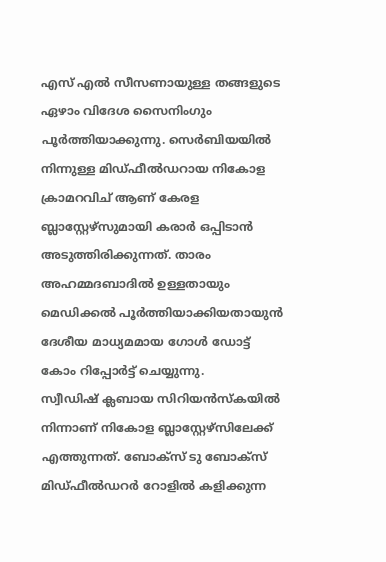എസ് എല്‍ സീസണായുള്ള തങ്ങളുടെ ഏഴാം വിദേശ സൈനിംഗും പൂര്‍ത്തിയാക്കുന്നു. സെര്‍ബിയയില്‍ നിന്നുള്ള മിഡ്ഫീല്‍ഡറായ നികോള ക്രാമറവിച് ആണ് കേരള ബ്ലാസ്റ്റേഴ്സുമായി കരാര്‍ ഒപ്പിടാന്‍ അടുത്തിരിക്കുന്നത്. താരം അഹമ്മദബാദില്‍ ഉള്ളതായും മെഡിക്കല്‍ പൂര്‍ത്തിയാക്കിയതായുന്‍ ദേശീയ മാധ്യമമായ ഗോള്‍ ഡോട്ട് കോം റിപ്പോര്‍ട്ട് ചെയ്യുന്നു.
സ്വീഡിഷ് ക്ലബായ സിറിയന്‍സ്കയില്‍ നിന്നാണ് നികോള ബ്ലാസ്റ്റേഴ്സിലേക്ക് എത്തുന്നത്. ബോക്സ് ടു ബോക്സ് മിഡ്ഫീല്‍ഡറര്‍ റോളില്‍ കളിക്കുന്ന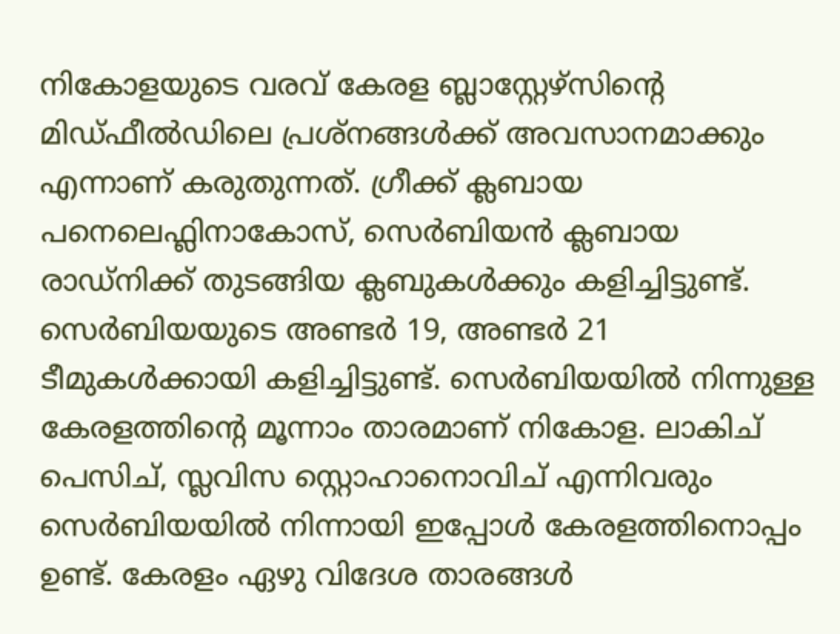നികോളയുടെ വരവ് കേരള ബ്ലാസ്റ്റേഴ്സിന്റെ മിഡ്ഫീല്‍ഡിലെ പ്രശ്നങ്ങള്‍ക്ക് അവസാനമാക്കും എന്നാണ് കരുതുന്നത്. ഗ്രീക്ക് ക്ലബായ പനെലെഫ്ലിനാകോസ്, സെര്‍ബിയന്‍ ക്ലബായ രാഡ്നിക്ക് തുടങ്ങിയ ക്ലബുകള്‍ക്കും കളിച്ചിട്ടുണ്ട്.
സെര്‍ബിയയുടെ അണ്ടര്‍ 19, അണ്ടര്‍ 21 ടീമുകള്‍ക്കായി കളിച്ചിട്ടുണ്ട്. സെര്‍ബിയയില്‍ നിന്നുള്ള കേരളത്തിന്റെ മൂന്നാം താരമാണ് നികോള. ലാകിച് പെസിച്, സ്ലവിസ സ്റ്റൊഹാനൊവിച് എന്നിവരും സെര്‍ബിയയില്‍ നിന്നായി ഇപ്പോള്‍ കേരളത്തിനൊപ്പം ഉണ്ട്. കേരളം ഏഴു വിദേശ താരങ്ങള്‍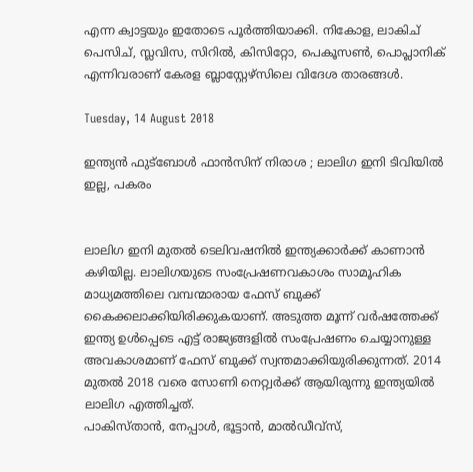എന്ന ക്വാട്ടയും ഇതോടെ പൂര്‍ത്തിയാക്കി. നികോള, ലാകിച് പെസിച്, സ്ലവിസ, സിറില്‍, കിസിറ്റോ, പെകൂസണ്‍, പൊപ്ലാനിക് എന്നിവരാണ് കേരള ബ്ലാസ്റ്റേഴ്സിലെ വിദേശ താരങ്ങള്‍.

Tuesday, 14 August 2018

ഇന്ത്യൻ ഫുട്ബോൾ ഫാൻസിന് നിരാശ ; ലാലിഗ ഇനി ടിവിയിൽ ഇല്ല, പകരം


ലാലിഗ ഇനി മുതൽ ടെലിവഷനിൽ ഇന്ത്യക്കാർക്ക് കാണാൻ കഴിയില്ല. ലാലിഗയുടെ സംപ്രേഷണവകാശം സാമൂഹിക മാധ്യമത്തിലെ വമ്പന്മാരായ ഫേസ് ബുക്ക് കൈക്കലാക്കിയിരിക്കുകയാണ്‌. അടുത്ത മൂന്ന് വർഷത്തേക്ക് ഇന്ത്യ ഉൾപ്പെടെ എട്ട് രാജ്യങ്ങളിൽ സംപ്രേഷണം ചെയ്യാനുള്ള അവകാശമാണ് ഫേസ് ബുക്ക് സ്വന്തമാക്കിയുരിക്കുന്നത്. 2014 മുതൽ 2018 വരെ‌ സോണി നെറ്റ്വർക്ക് ആയിരുന്നു ഇന്ത്യയിൽ ലാലിഗ എത്തിച്ചത്.
പാകിസ്താൻ, നേപ്പാൾ, ഭൂട്ടാൻ, മാൽഡീവ്സ്,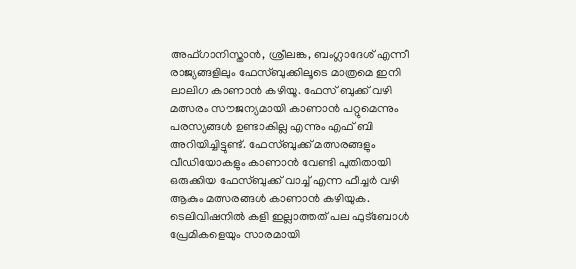അഫ്ഗാനിസ്താൻ, ശ്രീലങ്ക, ബംഗ്ലാദേശ് എന്നീ രാജ്യങ്ങളിലും ഫേസ്ബുക്കിലൂടെ മാത്രമെ ഇനി ലാലിഗ കാണാൻ കഴിയൂ. ഫേസ് ബുക്ക് വഴി മത്സരം സൗജന്യമായി കാണാൻ പറ്റുമെന്നും പരസ്യങ്ങൾ ഉണ്ടാകില്ല എന്നും എഫ് ബി അറിയിച്ചിട്ടുണ്ട്. ഫേസ്ബുക്ക് മത്സരങ്ങളും വീഡിയോകളും കാണാൻ വേണ്ടി പുതിതായി ഒരുക്കിയ ഫേസ്ബുക്ക് വാച്ച് എന്ന ഫീച്ചർ വഴി ആകും മത്സരങ്ങൾ കാണാൻ കഴിയുക.
ടെലിവിഷനിൽ കളി ഇല്ലാത്തത് പല ഫുട്ബോൾ പ്രേമികളെയും സാരമായി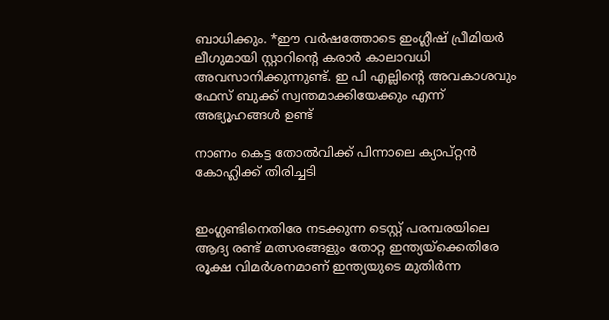ബാധിക്കും. *ഈ വർഷത്തോടെ ഇംഗ്ലീഷ് പ്രീമിയർ ലീഗുമായി സ്റ്റാറിന്റെ കരാർ കാലാവധി അവസാനിക്കുന്നുണ്ട്. ഇ പി എല്ലിന്റെ അവകാശവും ഫേസ് ബുക്ക് സ്വന്തമാക്കിയേക്കും എന്ന് അഭ്യൂഹങ്ങൾ ഉണ്ട്

നാണം കെട്ട തോല്‍വിക്ക് പിന്നാലെ ക്യാപ്റ്റന്‍ കോഹ്ലിക്ക് തിരിച്ചടി


ഇംഗ്ലണ്ടിനെതിരേ നടക്കുന്ന ടെസ്റ്റ് പരമ്പരയിലെ ആദ്യ രണ്ട് മത്സരങ്ങളും തോറ്റ ഇന്ത്യയ്‌ക്കെതിരേ രൂക്ഷ വിമര്‍ശനമാണ് ഇന്ത്യയുടെ മുതിര്‍ന്ന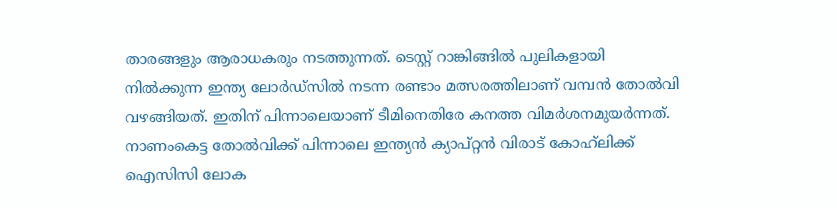താരങ്ങളും ആരാധകരും നടത്തുന്നത്. ടെസ്റ്റ് റാങ്കിങ്ങില്‍ പുലികളായി നില്‍ക്കുന്ന ഇന്ത്യ ലോര്‍ഡ്‌സില്‍ നടന്ന രണ്ടാം മത്സരത്തിലാണ് വമ്പന്‍ തോല്‍വി വഴങ്ങിയത്. ഇതിന് പിന്നാലെയാണ് ടീമിനെതിരേ കനത്ത വിമര്‍ശനമുയര്‍ന്നത്.
നാണംകെട്ട തോല്‍വിക്ക് പിന്നാലെ ഇന്ത്യന്‍ ക്യാപ്റ്റന്‍ വിരാട് കോഹ്‌ലിക്ക് ഐസിസി ലോക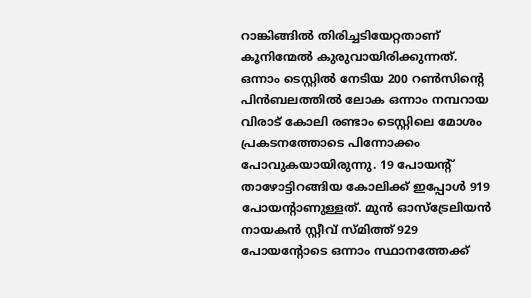റാങ്കിങ്ങില്‍ തിരിച്ചടിയേറ്റതാണ് കൂനിന്മേല്‍ കുരുവായിരിക്കുന്നത്. ഒന്നാം ടെസ്റ്റില്‍ നേടിയ 200 റണ്‍സിന്റെ പിന്‍ബലത്തില്‍ ലോക ഒന്നാം നമ്പറായ വിരാട് കോലി രണ്ടാം ടെസ്റ്റിലെ മോശം പ്രകടനത്തോടെ പിന്നോക്കം പോവുകയായിരുന്നു. 19 പോയന്റ് താഴോട്ടിറങ്ങിയ കോലിക്ക് ഇപ്പോള്‍ 919 പോയന്റാണുള്ളത്. മുന്‍ ഓസ്ട്രേലിയന്‍ നായകന്‍ സ്റ്റീവ് സ്മിത്ത് 929 പോയന്റോടെ ഒന്നാം സ്ഥാനത്തേക്ക്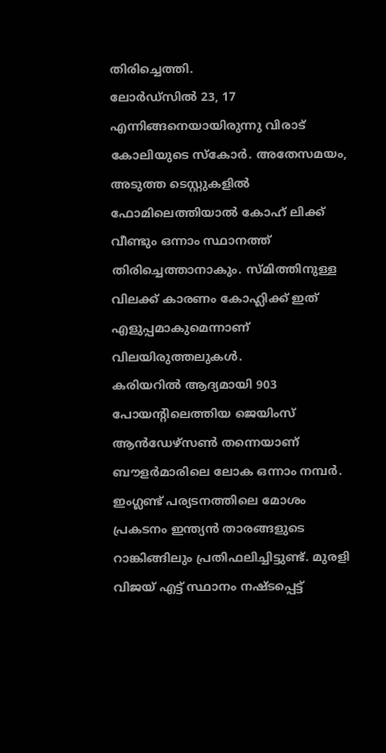തിരിച്ചെത്തി.
ലോര്‍ഡ്സില്‍ 23, 17 എന്നിങ്ങനെയായിരുന്നു വിരാട് കോലിയുടെ സ്‌കോര്‍. അതേസമയം, അടുത്ത ടെസ്റ്റുകളില്‍ ഫോമിലെത്തിയാല്‍ കോഹ് ലിക്ക് വീണ്ടും ഒന്നാം സ്ഥാനത്ത് തിരിച്ചെത്താനാകും. സ്മിത്തിനുള്ള വിലക്ക് കാരണം കോഹ്ലിക്ക് ഇത് എളുപ്പമാകുമെന്നാണ് വിലയിരുത്തലുകള്‍.
കരിയറില്‍ ആദ്യമായി 903 പോയന്റിലെത്തിയ ജെയിംസ് ആന്‍ഡേഴ്സണ്‍ തന്നെയാണ് ബൗളര്‍മാരിലെ ലോക ഒന്നാം നമ്പര്‍. ഇംഗ്ലണ്ട് പര്യടനത്തിലെ മോശം പ്രകടനം ഇന്ത്യന്‍ താരങ്ങളുടെ റാങ്കിങ്ങിലും പ്രതിഫലിച്ചിട്ടുണ്ട്. മുരളി വിജയ് എട്ട് സ്ഥാനം നഷ്ടപ്പെട്ട്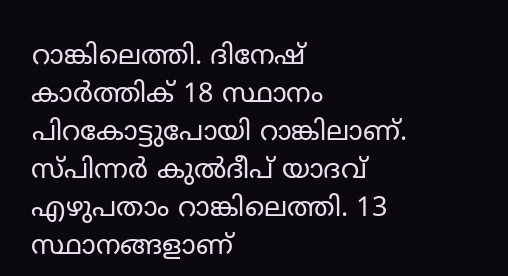റാങ്കിലെത്തി. ദിനേഷ് കാര്‍ത്തിക് 18 സ്ഥാനം പിറകോട്ടുപോയി റാങ്കിലാണ്. സ്പിന്നര്‍ കുല്‍ദീപ് യാദവ് എഴുപതാം റാങ്കിലെത്തി. 13 സ്ഥാനങ്ങളാണ്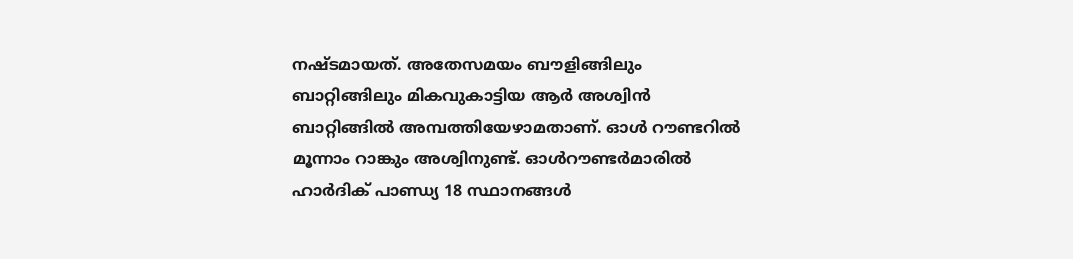നഷ്ടമായത്. അതേസമയം ബൗളിങ്ങിലും ബാറ്റിങ്ങിലും മികവുകാട്ടിയ ആര്‍ അശ്വിന്‍ ബാറ്റിങ്ങില്‍ അമ്പത്തിയേഴാമതാണ്. ഓള്‍ റൗണ്ടറില്‍ മൂന്നാം റാങ്കും അശ്വിനുണ്ട്. ഓള്‍റൗണ്ടര്‍മാരില്‍ ഹാര്‍ദിക് പാണ്ഡ്യ 18 സ്ഥാനങ്ങള്‍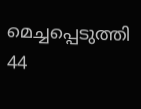മെച്ചപ്പെടുത്തി 44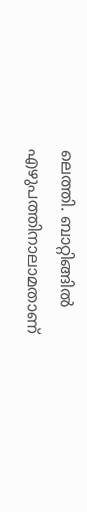ലെത്തി. ബാറ്റിങ്ങില്‍ എഴുപത്തിനാലാമതാണ്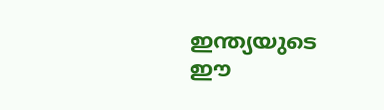ഇന്ത്യയുടെ ഈ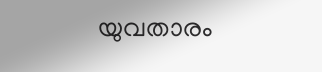യുവതാരം